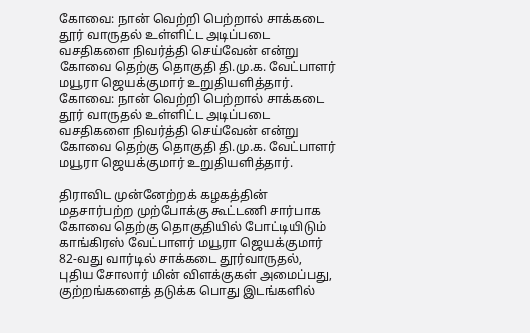கோவை: நான் வெற்றி பெற்றால் சாக்கடை தூர் வாருதல் உள்ளிட்ட அடிப்படை வசதிகளை நிவர்த்தி செய்வேன் என்று கோவை தெற்கு தொகுதி தி.மு.க. வேட்பாளர் மயூரா ஜெயக்குமார் உறுதியளித்தார்.
கோவை: நான் வெற்றி பெற்றால் சாக்கடை தூர் வாருதல் உள்ளிட்ட அடிப்படை வசதிகளை நிவர்த்தி செய்வேன் என்று கோவை தெற்கு தொகுதி தி.மு.க. வேட்பாளர் மயூரா ஜெயக்குமார் உறுதியளித்தார்.

திராவிட முன்னேற்றக் கழகத்தின் மதசார்பற்ற முற்போக்கு கூட்டணி சார்பாக கோவை தெற்கு தொகுதியில் போட்டியிடும் காங்கிரஸ் வேட்பாளர் மயூரா ஜெயக்குமார் 82-வது வார்டில் சாக்கடை தூர்வாருதல், புதிய சோலார் மின் விளக்குகள் அமைப்பது, குற்றங்களைத் தடுக்க பொது இடங்களில்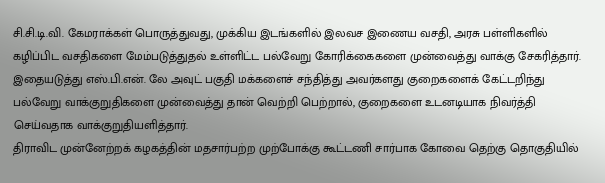சி.சி.டி.வி. கேமராக்கள் பொருத்துவது, முக்கிய இடங்களில் இலவச இணைய வசதி, அரசு பள்ளிகளில் கழிப்பிட வசதிகளை மேம்படுத்துதல் உள்ளிட்ட பல்வேறு கோரிக்கைகளை முன்வைத்து வாக்கு சேகரித்தார்.
இதையடுத்து எஸ்.பி.என். லே அவுட் பகுதி மக்களைச் சந்தித்து அவர்களது குறைகளைக் கேட்டறிந்து பல்வேறு வாக்குறுதிகளை முன்வைத்து தான் வெற்றி பெற்றால், குறைகளை உடனடியாக நிவர்த்தி செய்வதாக வாக்குறுதியளித்தார்.
திராவிட முன்னேற்றக் கழகத்தின் மதசார்பற்ற முற்போக்கு கூட்டணி சார்பாக கோவை தெற்கு தொகுதியில்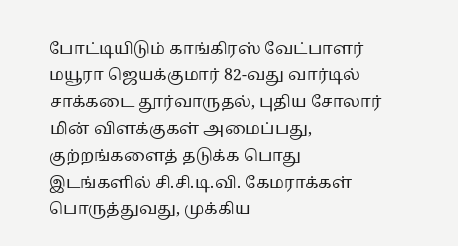போட்டியிடும் காங்கிரஸ் வேட்பாளர் மயூரா ஜெயக்குமார் 82-வது வார்டில் சாக்கடை தூர்வாருதல், புதிய சோலார் மின் விளக்குகள் அமைப்பது, குற்றங்களைத் தடுக்க பொது இடங்களில் சி.சி.டி.வி. கேமராக்கள் பொருத்துவது, முக்கிய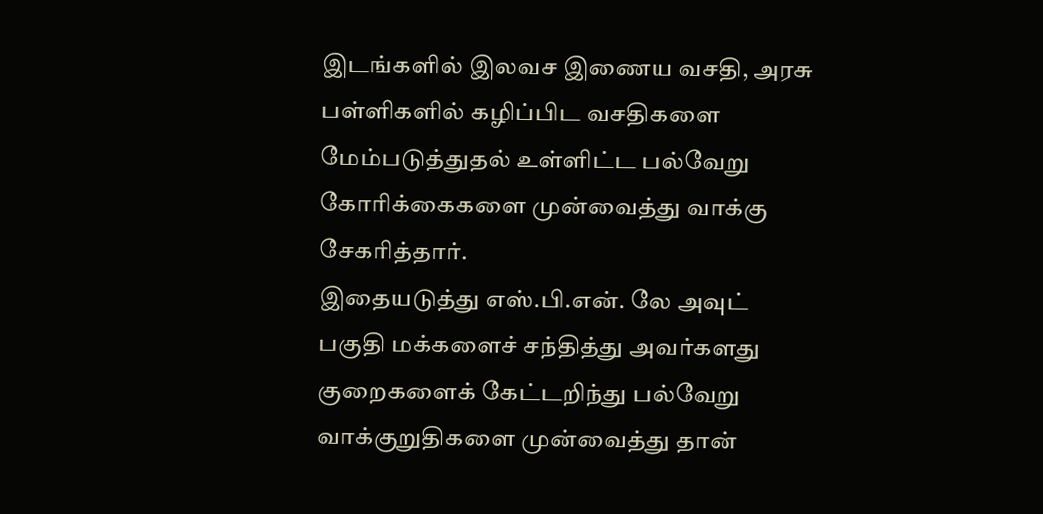இடங்களில் இலவச இணைய வசதி, அரசு பள்ளிகளில் கழிப்பிட வசதிகளை மேம்படுத்துதல் உள்ளிட்ட பல்வேறு கோரிக்கைகளை முன்வைத்து வாக்கு சேகரித்தார்.
இதையடுத்து எஸ்.பி.என். லே அவுட் பகுதி மக்களைச் சந்தித்து அவர்களது குறைகளைக் கேட்டறிந்து பல்வேறு வாக்குறுதிகளை முன்வைத்து தான்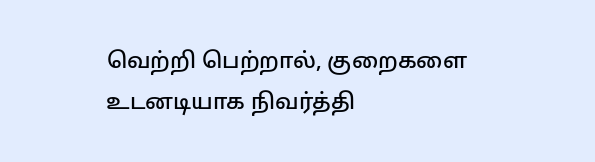வெற்றி பெற்றால், குறைகளை உடனடியாக நிவர்த்தி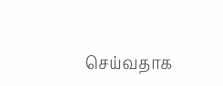செய்வதாக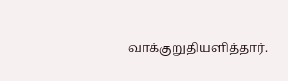வாக்குறுதியளித்தார்.